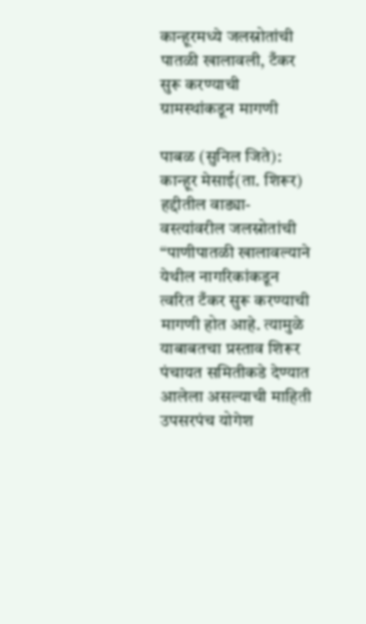कान्हूरमध्ये जलस्रोतांची पातळी खालावली, टँकर सुरू करण्याची ग्रामस्थांकडून मागणी

पाबळ (सुनिल जिते): कान्हूर मेसाई(ता. शिरूर) हद्दीतील वाड्या-वस्त्यांवरील जलस्रोतांची “पाणीपातळी खालावल्याने येथील नागरिकांकडून त्वरित टँकर सुरू करण्याची मागणी होत आहे. त्यामुळे याबाबतचा प्रस्ताव शिरूर पंचायत समितीकडे देण्यात आलेला असल्याची माहिती उपसरपंच योगेश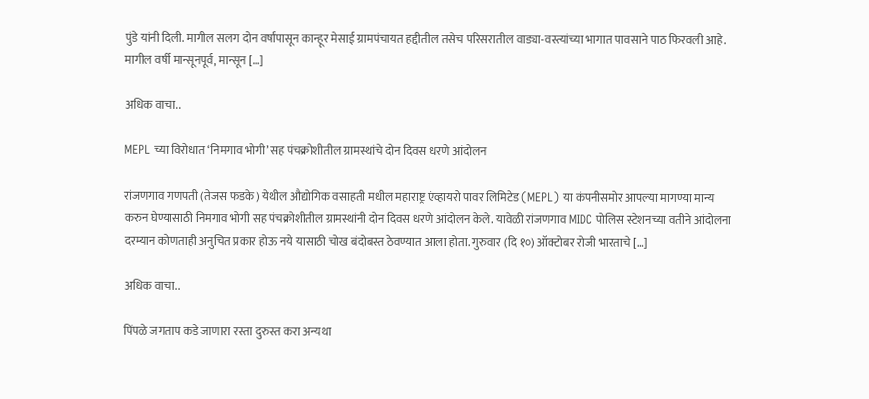पुंडे यांनी दिली. मागील सलग दोन वर्षांपासून कान्हूर मेसाई ग्रामपंचायत हद्दीतील तसेच परिसरातील वाड्या-वस्त्यांच्या भागात पावसाने पाठ फिरवली आहे. मागील वर्षी मान्सूनपूर्व, मान्सून […]

अधिक वाचा..

MEPL च्या विरोधात ‘निमगाव भोगी’ सह पंचक्रोशीतील ग्रामस्थांचे दोन दिवस धरणे आंदोलन

रांजणगाव गणपती (तेजस फडके) येथील औद्योगिक वसाहती मधील महाराष्ट्र एंव्हायरो पावर लिमिटेड (MEPL) या कंपनीसमोर आपल्या मागण्या मान्य करुन घेण्यासाठी निमगाव भोगी सह पंचक्रोशीतील ग्रामस्थांनी दोन दिवस धरणे आंदोलन केले. यावेळी रांजणगाव MIDC पोलिस स्टेशनच्या वतीने आंदोलना दरम्यान कोणताही अनुचित प्रकार होऊ नये यासाठी चोख बंदोबस्त ठेवण्यात आला होता. गुरुवार (दि १०) ऑक्टोबर रोजी भारताचे […]

अधिक वाचा..

पिंपळे जगताप कडे जाणारा रस्ता दुरुस्त करा अन्यथा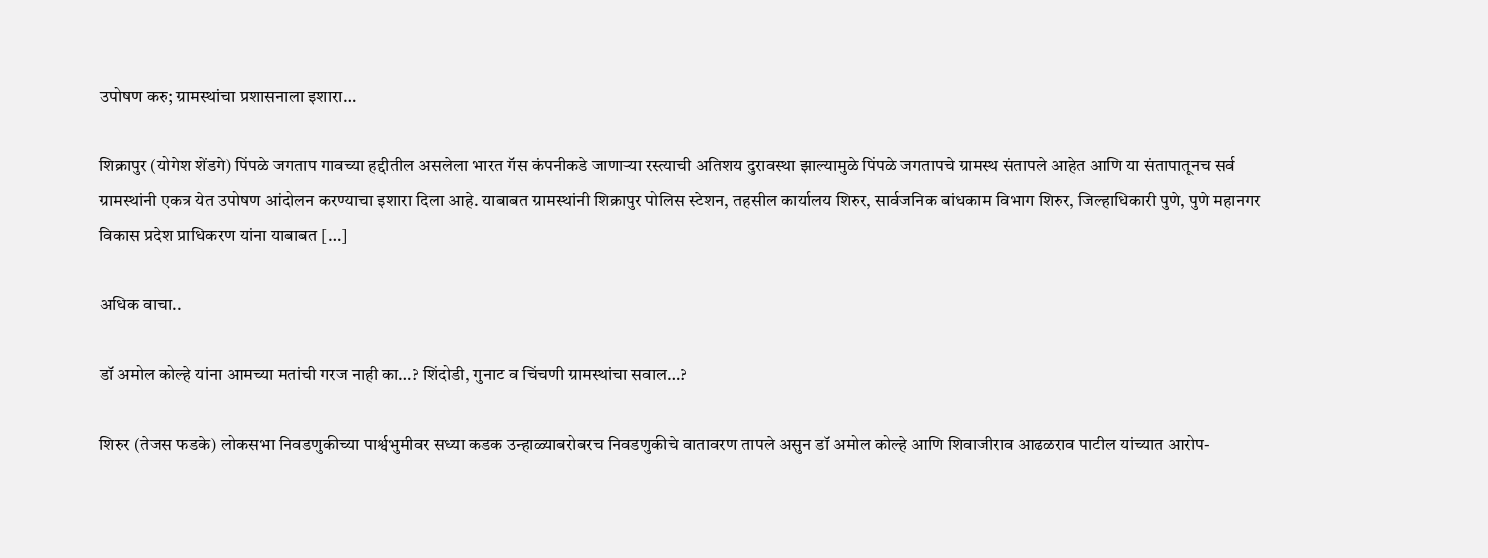उपोषण करु; ग्रामस्थांचा प्रशासनाला इशारा…

शिक्रापुर (योगेश शेंडगे) पिंपळे जगताप गावच्या हद्दीतील असलेला भारत गॅस कंपनीकडे जाणाऱ्या रस्त्याची अतिशय दुरावस्था झाल्यामुळे पिंपळे जगतापचे ग्रामस्थ संतापले आहेत आणि या संतापातूनच सर्व ग्रामस्थांनी एकत्र येत उपोषण आंदोलन करण्याचा इशारा दिला आहे. याबाबत ग्रामस्थांनी शिक्रापुर पोलिस स्टेशन, तहसील कार्यालय शिरुर, सार्वजनिक बांधकाम विभाग शिरुर, जिल्हाधिकारी पुणे, पुणे महानगर विकास प्रदेश प्राधिकरण यांना याबाबत […]

अधिक वाचा..

डॉ अमोल कोल्हे यांना आमच्या मतांची गरज नाही का…? शिंदोडी, गुनाट व चिंचणी ग्रामस्थांचा सवाल…?

शिरुर (तेजस फडके) लोकसभा निवडणुकीच्या पार्श्वभुमीवर सध्या कडक उन्हाळ्याबरोबरच निवडणुकीचे वातावरण तापले असुन डॉ अमोल कोल्हे आणि शिवाजीराव आढळराव पाटील यांच्यात आरोप-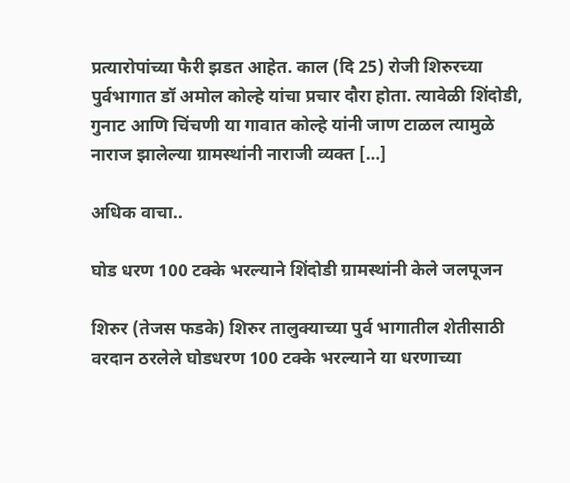प्रत्यारोपांच्या फैरी झडत आहेत. काल (दि 25) रोजी शिरुरच्या पुर्वभागात डॉ अमोल कोल्हे यांचा प्रचार दौरा होता. त्यावेळी शिंदोडी, गुनाट आणि चिंचणी या गावात कोल्हे यांनी जाण टाळल त्यामुळे नाराज झालेल्या ग्रामस्थांनी नाराजी व्यक्त […]

अधिक वाचा..

घोड धरण 100 टक्के भरल्याने शिंदोडी ग्रामस्थांनी केले जलपूजन

शिरुर (तेजस फडके) शिरुर तालुक्याच्या पुर्व भागातील शेतीसाठी वरदान ठरलेले घोडधरण 100 टक्के भरल्याने या धरणाच्या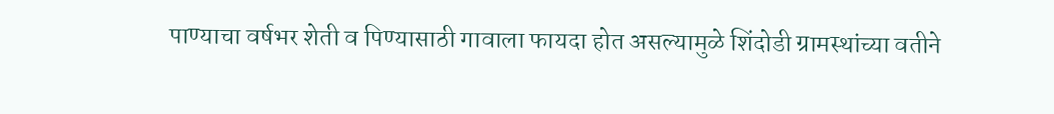पाण्याचा वर्षभर शेती व पिण्यासाठी गावाला फायदा होत असल्यामुळे शिंदोडी ग्रामस्थांच्या वतीने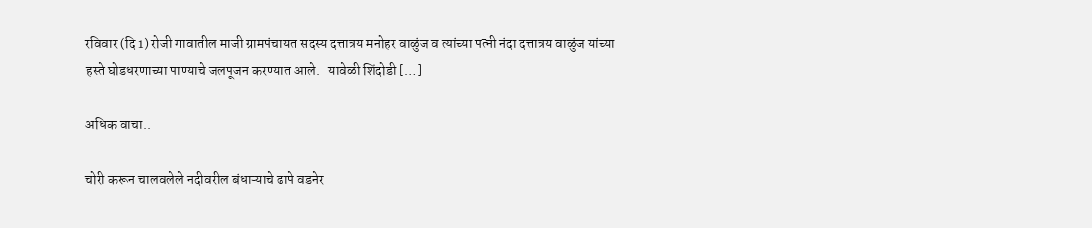रविवार (दि 1) रोजी गावातील माजी ग्रामपंचायत सदस्य दत्तात्रय मनोहर वाळुंज व त्यांच्या पत्नी नंदा दत्तात्रय वाळुंज यांच्या हस्ते घोडधरणाच्या पाण्याचे जलपूजन करण्यात आले.   यावेळी शिंदोडी […]

अधिक वाचा..

चोरी करून चालवलेले नदीवरील बंधाऱ्याचे ढापे वडनेर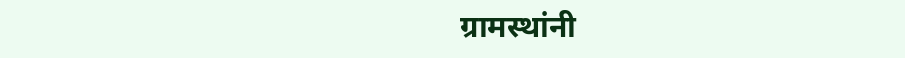ग्रामस्थांनी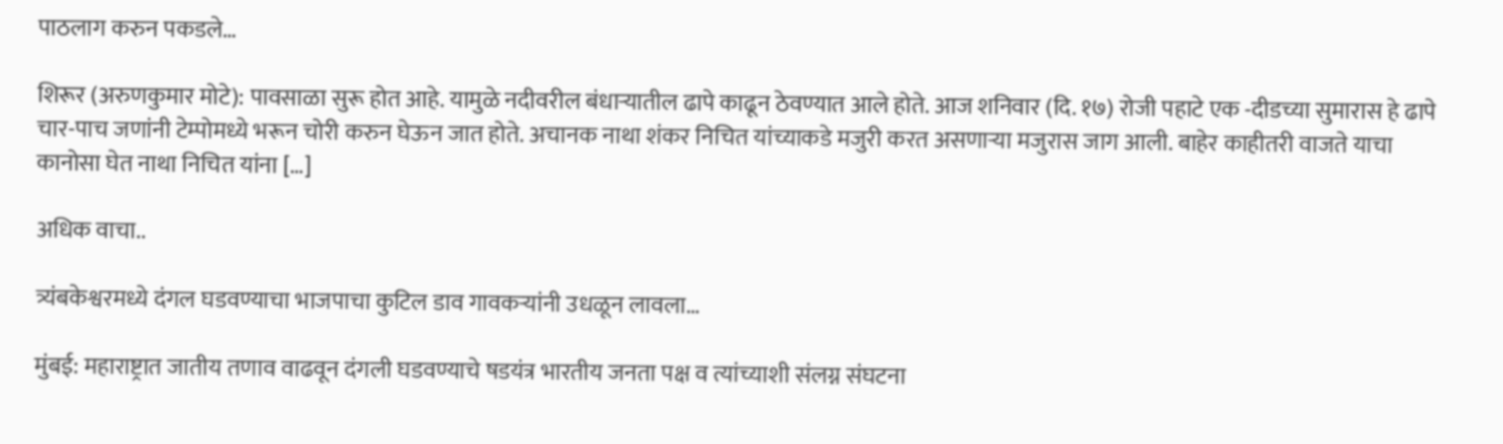पाठलाग करुन पकडले…

शिरूर (अरुणकुमार मोटे): पावसाळा सुरू होत आहे. यामुळे नदीवरील बंधाऱ्यातील ढापे काढून ठेवण्यात आले होते. आज शनिवार (दि. १७) रोजी पहाटे एक -दीडच्या सुमारास हे ढापे चार-पाच जणांनी टेम्पोमध्ये भरून चोरी करुन घेऊन जात होते. अचानक नाथा शंकर निचित यांच्याकडे मजुरी करत असणाऱ्या मजुरास जाग आली. बाहेर काहीतरी वाजते याचा कानोसा घेत नाथा निचित यांना […]

अधिक वाचा..

त्र्यंबकेश्वरमध्ये दंगल घडवण्याचा भाजपाचा कुटिल डाव गावकऱ्यांनी उधळून लावला…

मुंबई: महाराष्ट्रात जातीय तणाव वाढवून दंगली घडवण्याचे षडयंत्र भारतीय जनता पक्ष व त्यांच्याशी संलग्न संघटना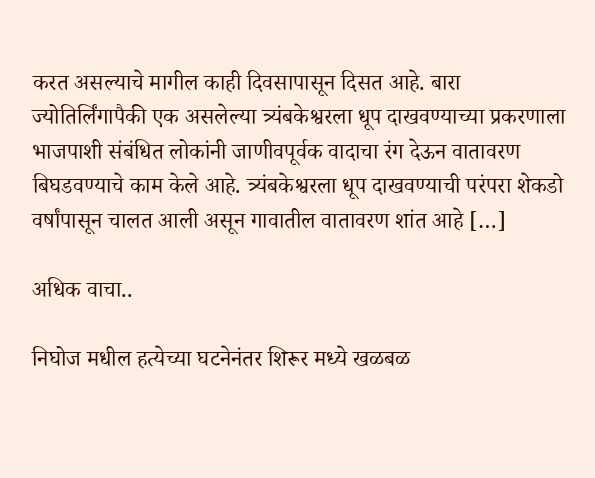करत असल्याचे मागील काही दिवसापासून दिसत आहे. बारा ज्योतिर्लिंगापैकी एक असलेल्या त्र्यंबकेश्वरला धूप दाखवण्याच्या प्रकरणाला भाजपाशी संबंधित लोकांनी जाणीवपूर्वक वादाचा रंग देऊन वातावरण बिघडवण्याचे काम केले आहे. त्र्यंबकेश्वरला धूप दाखवण्याची परंपरा शेकडो वर्षांपासून चालत आली असून गावातील वातावरण शांत आहे […]

अधिक वाचा..

निघोज मधील हत्येच्या घटनेनंतर शिरूर मध्ये खळबळ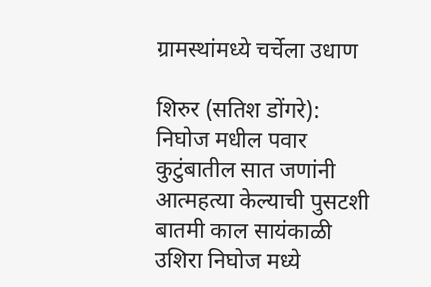ग्रामस्थांमध्ये चर्चेला उधाण

शिरुर (सतिश डोंगरे): निघोज मधील पवार कुटुंबातील सात जणांनी आत्महत्या केल्याची पुसटशी बातमी काल सायंकाळी उशिरा निघोज मध्ये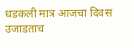धडकली मात्र आजचा दिवस उजाडताच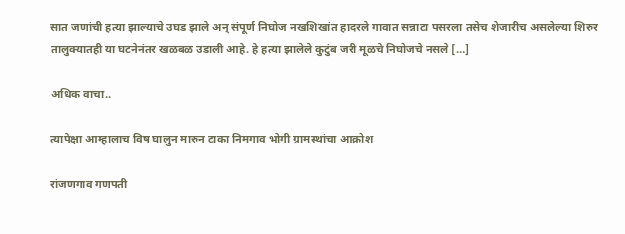सात जणांची हत्या झाल्याचे उघड झाले अन् संपूर्ण निघोज नखशिखांत हादरले गावात सन्नाटा पसरला तसेच शेजारीच असलेल्या शिरुर तालुक्यातही या घटनेनंतर खळबळ उडाली आहे. हे हत्या झालेले कुटुंब जरी मूळचे निघोजचे नसले […]

अधिक वाचा..

त्यापेक्षा आम्हालाच विष घालुन मारुन टाका निमगाव भोगी ग्रामस्थांचा आक्रोश

रांजणगाव गणपती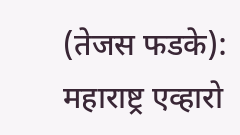(तेजस फडके): महाराष्ट्र एव्हारो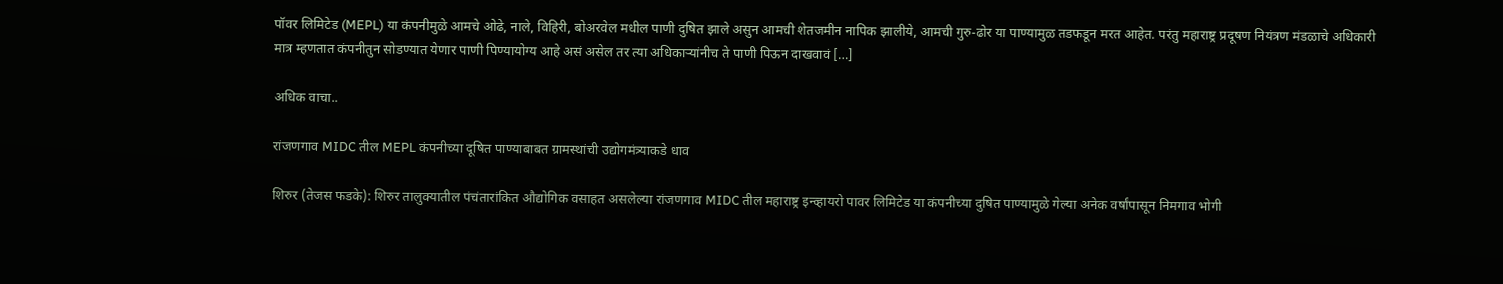पॉवर लिमिटेड (MEPL) या कंपनीमुळे आमचे ओढे, नाले, विहिरी, बोअरवेल मधील पाणी दुषित झाले असुन आमची शेतजमीन नापिक झालीये, आमची गुरु-ढोर या पाण्यामुळ तडफडून मरत आहेत. परंतु महाराष्ट्र प्रदूषण नियंत्रण मंडळाचे अधिकारी मात्र म्हणतात कंपनीतुन सोडण्यात येणार पाणी पिण्यायोग्य आहे असं असेल तर त्या अधिकाऱ्यांनीच ते पाणी पिऊन दाखवावं […]

अधिक वाचा..

रांजणगाव MIDC तील MEPL कंपनीच्या दूषित पाण्याबाबत ग्रामस्थांची उद्योगमंत्र्याकडे धाव

शिरुर (तेजस फडके): शिरुर तालुक्यातील पंचंतारांकित औद्योगिक वसाहत असलेल्या रांजणगाव MIDC तील महाराष्ट्र इन्व्हायरो पावर लिमिटेड या कंपनीच्या दुषित पाण्यामुळे गेल्या अनेक वर्षांपासून निमगाव भोगी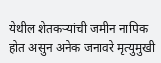येथील शेतकऱ्यांची जमीन नापिक होत असुन अनेक जनावरे मृत्युमुखी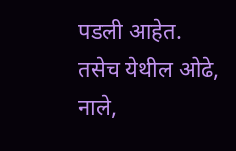पडली आहेत. तसेच येथील ओढे, नाले,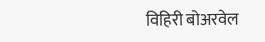विहिरी बोअरवेल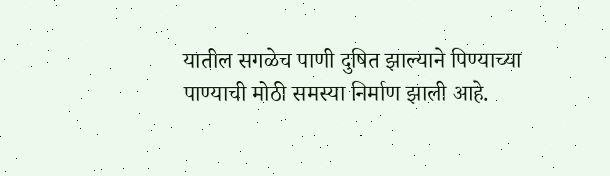यातील सगळेच पाणी दुषित झाल्याने पिण्याच्या पाण्याची मोठी समस्या निर्माण झाली आहे.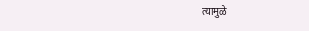त्यामुळे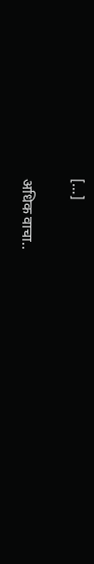[…]

अधिक वाचा..